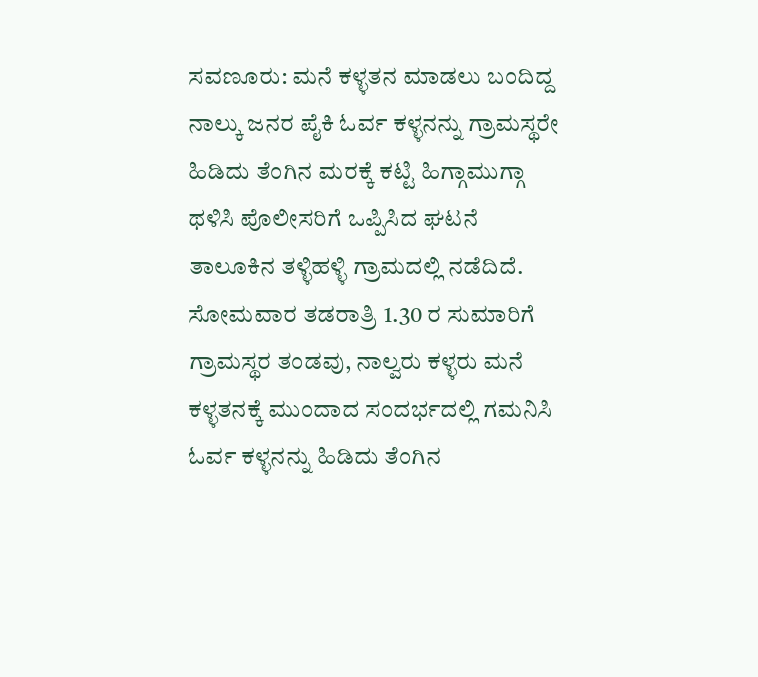ಸವಣೂರು: ಮನೆ ಕಳ್ಳತನ ಮಾಡಲು ಬಂದಿದ್ದ ನಾಲ್ಕು ಜನರ ಪೈಕಿ ಓರ್ವ ಕಳ್ಳನನ್ನು ಗ್ರಾಮಸ್ಥರೇ ಹಿಡಿದು ತೆಂಗಿನ ಮರಕ್ಕೆ ಕಟ್ಟಿ ಹಿಗ್ಗಾಮುಗ್ಗಾ ಥಳಿಸಿ ಪೊಲೀಸರಿಗೆ ಒಪ್ಪಿಸಿದ ಘಟನೆ ತಾಲೂಕಿನ ತಳ್ಳಿಹಳ್ಳಿ ಗ್ರಾಮದಲ್ಲಿ ನಡೆದಿದೆ.
ಸೋಮವಾರ ತಡರಾತ್ರಿ 1.30 ರ ಸುಮಾರಿಗೆ ಗ್ರಾಮಸ್ಥರ ತಂಡವು, ನಾಲ್ವರು ಕಳ್ಳರು ಮನೆ ಕಳ್ಳತನಕ್ಕೆ ಮುಂದಾದ ಸಂದರ್ಭದಲ್ಲಿ ಗಮನಿಸಿ ಓರ್ವ ಕಳ್ಳನನ್ನು ಹಿಡಿದು ತೆಂಗಿನ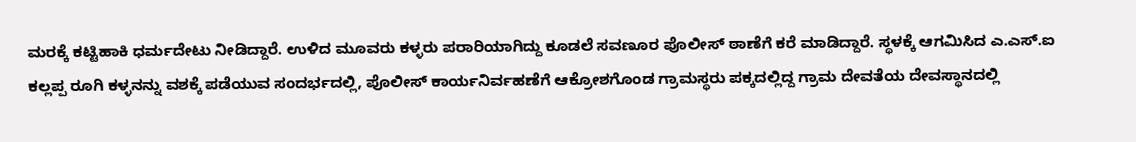ಮರಕ್ಕೆ ಕಟ್ಟಿಹಾಕಿ ಧರ್ಮದೇಟು ನೀಡಿದ್ದಾರೆ. ಉಳಿದ ಮೂವರು ಕಳ್ಳರು ಪರಾರಿಯಾಗಿದ್ದು ಕೂಡಲೆ ಸವಣೂರ ಪೊಲೀಸ್ ಠಾಣೆಗೆ ಕರೆ ಮಾಡಿದ್ದಾರೆ. ಸ್ಥಳಕ್ಕೆ ಆಗಮಿಸಿದ ಎ.ಎಸ್.ಐ ಕಲ್ಲಪ್ಪ ರೂಗಿ ಕಳ್ಳನನ್ನು ವಶಕ್ಕೆ ಪಡೆಯುವ ಸಂದರ್ಭದಲ್ಲಿ, ಪೊಲೀಸ್ ಕಾರ್ಯನಿರ್ವಹಣೆಗೆ ಆಕ್ರೋಶಗೊಂಡ ಗ್ರಾಮಸ್ಥರು ಪಕ್ಕದಲ್ಲಿದ್ದ ಗ್ರಾಮ ದೇವತೆಯ ದೇವಸ್ಥಾನದಲ್ಲಿ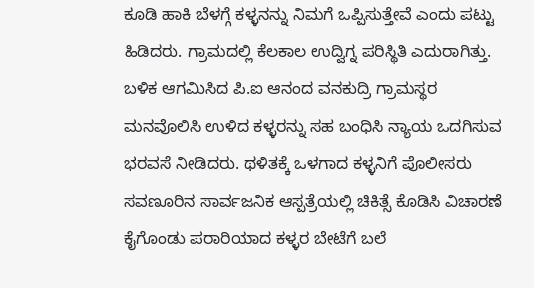ಕೂಡಿ ಹಾಕಿ ಬೆಳಗ್ಗೆ ಕಳ್ಳನನ್ನು ನಿಮಗೆ ಒಪ್ಪಿಸುತ್ತೇವೆ ಎಂದು ಪಟ್ಟು ಹಿಡಿದರು. ಗ್ರಾಮದಲ್ಲಿ ಕೆಲಕಾಲ ಉದ್ವಿಗ್ನ ಪರಿಸ್ಥಿತಿ ಎದುರಾಗಿತ್ತು. ಬಳಿಕ ಆಗಮಿಸಿದ ಪಿ.ಐ ಆನಂದ ವನಕುದ್ರಿ ಗ್ರಾಮಸ್ಥರ ಮನವೊಲಿಸಿ ಉಳಿದ ಕಳ್ಳರನ್ನು ಸಹ ಬಂಧಿಸಿ ನ್ಯಾಯ ಒದಗಿಸುವ ಭರವಸೆ ನೀಡಿದರು. ಥಳಿತಕ್ಕೆ ಒಳಗಾದ ಕಳ್ಳನಿಗೆ ಪೊಲೀಸರು ಸವಣೂರಿನ ಸಾರ್ವಜನಿಕ ಆಸ್ಪತ್ರೆಯಲ್ಲಿ ಚಿಕಿತ್ಸೆ ಕೊಡಿಸಿ ವಿಚಾರಣೆ ಕೈಗೊಂಡು ಪರಾರಿಯಾದ ಕಳ್ಳರ ಬೇಟೆಗೆ ಬಲೆ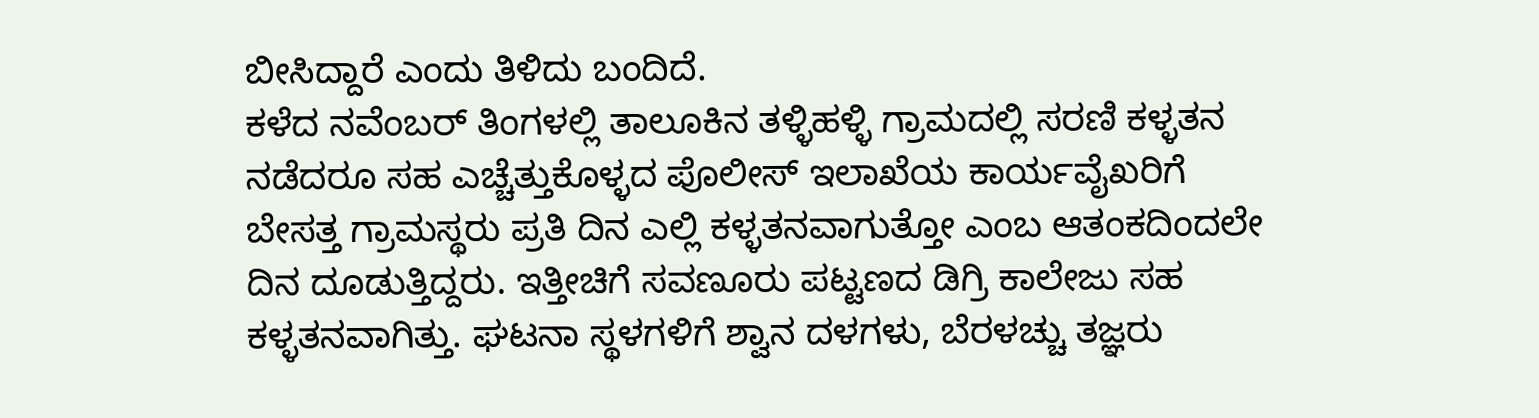ಬೀಸಿದ್ದಾರೆ ಎಂದು ತಿಳಿದು ಬಂದಿದೆ.
ಕಳೆದ ನವೆಂಬರ್ ತಿಂಗಳಲ್ಲಿ ತಾಲೂಕಿನ ತಳ್ಳಿಹಳ್ಳಿ ಗ್ರಾಮದಲ್ಲಿ ಸರಣಿ ಕಳ್ಳತನ ನಡೆದರೂ ಸಹ ಎಚ್ಚೆತ್ತುಕೊಳ್ಳದ ಪೊಲೀಸ್ ಇಲಾಖೆಯ ಕಾರ್ಯವೈಖರಿಗೆ ಬೇಸತ್ತ ಗ್ರಾಮಸ್ಥರು ಪ್ರತಿ ದಿನ ಎಲ್ಲಿ ಕಳ್ಳತನವಾಗುತ್ತೋ ಎಂಬ ಆತಂಕದಿಂದಲೇ ದಿನ ದೂಡುತ್ತಿದ್ದರು. ಇತ್ತೀಚಿಗೆ ಸವಣೂರು ಪಟ್ಟಣದ ಡಿಗ್ರಿ ಕಾಲೇಜು ಸಹ ಕಳ್ಳತನವಾಗಿತ್ತು. ಘಟನಾ ಸ್ಥಳಗಳಿಗೆ ಶ್ವಾನ ದಳಗಳು, ಬೆರಳಚ್ಚು ತಜ್ಞರು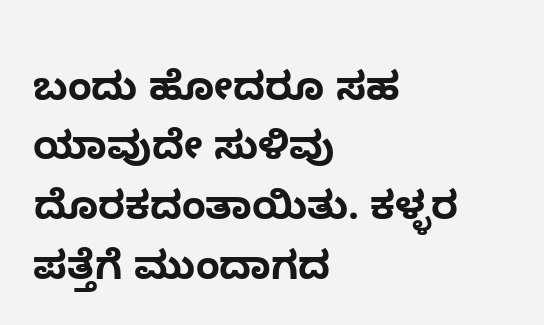ಬಂದು ಹೋದರೂ ಸಹ ಯಾವುದೇ ಸುಳಿವು ದೊರಕದಂತಾಯಿತು. ಕಳ್ಳರ ಪತ್ತೆಗೆ ಮುಂದಾಗದ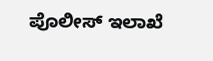ಪೊಲೀಸ್ ಇಲಾಖೆ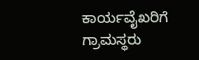ಕಾರ್ಯವೈಖರಿಗೆ ಗ್ರಾಮಸ್ಥರು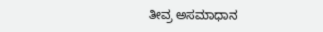ತೀವ್ರ ಅಸಮಾಧಾನ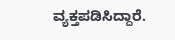ವ್ಯಕ್ತಪಡಿಸಿದ್ದಾರೆ.